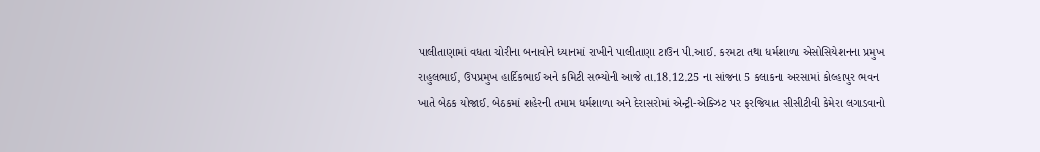પાલીતાણામાં વધતા ચોરીના બનાવોને ધ્યાનમાં રાખીને પાલીતાણા ટાઉન પી.આઈ. કરમટા તથા ધર્મશાળા એસોસિયેશનના પ્રમુખ રાહુલભાઈ, ઉપપ્રમુખ હાર્દિકભાઈ અને કમિટી સભ્યોની આજે તા.18.12.25 ના સાંજના 5 કલાકના અરસામાં કોલ્હાપુર ભવન ખાતે બેઠક યોજાઈ. બેઠકમાં શહેરની તમામ ધર્મશાળા અને દેરાસરોમાં એન્ટ્રી-એક્ઝિટ પર ફરજિયાત સીસીટીવી કેમેરા લગાડવાનો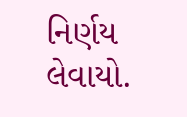નિર્ણય લેવાયો.